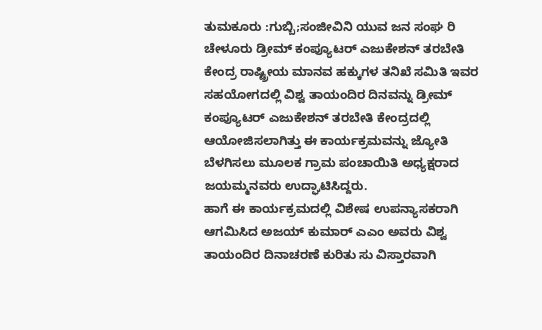ತುಮಕೂರು :ಗುಬ್ಬಿ;ಸಂಜೀವಿನಿ ಯುವ ಜನ ಸಂಘ ರಿ ಚೇಳೂರು ಡ್ರೀಮ್ ಕಂಪ್ಯೂಟರ್ ಎಜುಕೇಶನ್ ತರಬೇತಿ ಕೇಂದ್ರ ರಾಷ್ಟ್ರೀಯ ಮಾನವ ಹಕ್ಕುಗಳ ತನಿಖೆ ಸಮಿತಿ ಇವರ ಸಹಯೋಗದಲ್ಲಿ ವಿಶ್ವ ತಾಯಂದಿರ ದಿನವನ್ನು ಡ್ರೀಮ್ ಕಂಪ್ಯೂಟರ್ ಎಜುಕೇಶನ್ ತರಬೇತಿ ಕೇಂದ್ರದಲ್ಲಿ ಆಯೋಜಿಸಲಾಗಿತ್ತು ಈ ಕಾರ್ಯಕ್ರಮವನ್ನು ಜ್ಯೋತಿ ಬೆಳಗಿಸಲು ಮೂಲಕ ಗ್ರಾಮ ಪಂಚಾಯಿತಿ ಅಧ್ಯಕ್ಷರಾದ ಜಯಮ್ಮನವರು ಉದ್ಘಾಟಿಸಿದ್ದರು.
ಹಾಗೆ ಈ ಕಾರ್ಯಕ್ರಮದಲ್ಲಿ ವಿಶೇಷ ಉಪನ್ಯಾಸಕರಾಗಿ ಆಗಮಿಸಿದ ಅಜಯ್ ಕುಮಾರ್ ಎಎಂ ಅವರು ವಿಶ್ವ ತಾಯಂದಿರ ದಿನಾಚರಣೆ ಕುರಿತು ಸು ವಿಸ್ತಾರವಾಗಿ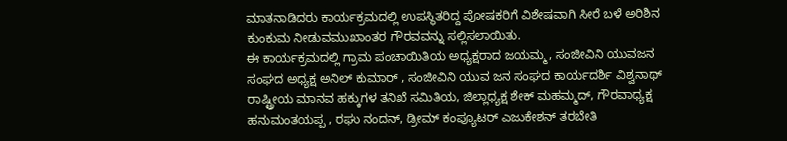ಮಾತನಾಡಿದರು ಕಾರ್ಯಕ್ರಮದಲ್ಲಿ ಉಪಸ್ಥಿತರಿದ್ದ ಪೋಷಕರಿಗೆ ವಿಶೇಷವಾಗಿ ಸೀರೆ ಬಳೆ ಅರಿಶಿನ ಕುಂಕುಮ ನೀಡುವಮುಖಾಂತರ ಗೌರವವನ್ನು ಸಲ್ಲಿಸಲಾಯಿತು.
ಈ ಕಾರ್ಯಕ್ರಮದಲ್ಲಿ ಗ್ರಾಮ ಪಂಚಾಯಿತಿಯ ಅಧ್ಯಕ್ಷರಾದ ಜಯಮ್ಮ, ಸಂಜೀವಿನಿ ಯುವಜನ ಸಂಘದ ಅಧ್ಯಕ್ಷ ಅನಿಲ್ ಕುಮಾರ್ , ಸಂಜೀವಿನಿ ಯುವ ಜನ ಸಂಘದ ಕಾರ್ಯದರ್ಶಿ ವಿಶ್ವನಾಥ್ ರಾಷ್ಟ್ರೀಯ ಮಾನವ ಹಕ್ಕುಗಳ ತನಿಖೆ ಸಮಿತಿಯ, ಜಿಲ್ಲಾಧ್ಯಕ್ಷ ಶೇಕ್ ಮಹಮ್ಮದ್, ಗೌರವಾಧ್ಯಕ್ಷ ಹನುಮಂತಯಪ್ಪ , ರಘು ನಂದನ್, ಡ್ರೀಮ್ ಕಂಪ್ಯೂಟರ್ ಎಜುಕೇಶನ್ ತರಬೇತಿ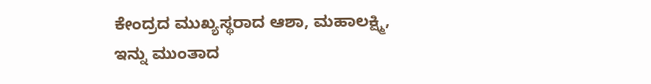ಕೇಂದ್ರದ ಮುಖ್ಯಸ್ಥರಾದ ಆಶಾ, ಮಹಾಲಕ್ಷ್ಮಿ, ಇನ್ನು ಮುಂತಾದ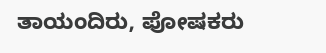ತಾಯಂದಿರು, ಪೋಷಕರು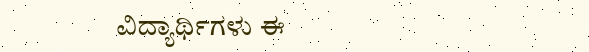ವಿದ್ಯಾರ್ಥಿಗಳು ಈ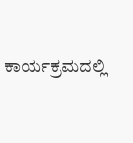ಕಾರ್ಯಕ್ರಮದಲ್ಲಿ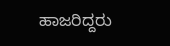ಹಾಜರಿದ್ದರು